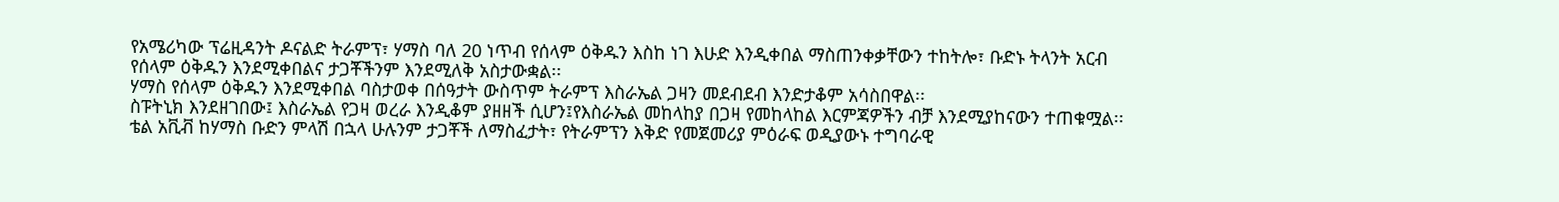የአሜሪካው ፕሬዚዳንት ዶናልድ ትራምፕ፣ ሃማስ ባለ 20 ነጥብ የሰላም ዕቅዱን እስከ ነገ እሁድ እንዲቀበል ማስጠንቀቃቸውን ተከትሎ፣ ቡድኑ ትላንት አርብ የሰላም ዕቅዱን እንደሚቀበልና ታጋቾችንም እንደሚለቅ አስታውቋል፡፡
ሃማስ የሰላም ዕቅዱን እንደሚቀበል ባስታወቀ በሰዓታት ውስጥም ትራምፕ እስራኤል ጋዛን መደብደብ እንድታቆም አሳስበዋል፡፡
ስፑትኒክ እንደዘገበው፤ እስራኤል የጋዛ ወረራ እንዲቆም ያዘዘች ሲሆን፤የእስራኤል መከላከያ በጋዛ የመከላከል እርምጃዎችን ብቻ እንደሚያከናውን ተጠቁሟል፡፡
ቴል አቪቭ ከሃማስ ቡድን ምላሽ በኋላ ሁሉንም ታጋቾች ለማስፈታት፣ የትራምፕን እቅድ የመጀመሪያ ምዕራፍ ወዲያውኑ ተግባራዊ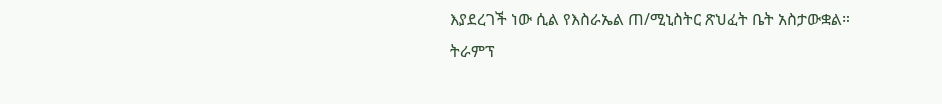እያደረገች ነው ሲል የእስራኤል ጠ/ሚኒስትር ጽህፈት ቤት አስታውቋል።
ትራምፕ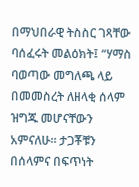በማህበራዊ ትስስር ገጻቸው ባሰፈሩት መልዕክት፤ “ሃማስ ባወጣው መግለጫ ላይ በመመስረት ለዘላቂ ሰላም ዝግጁ መሆናቸውን አምናለሁ። ታጋቾቹን በሰላምና በፍጥነት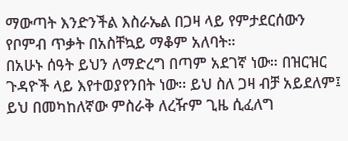ማውጣት እንድንችል እስራኤል በጋዛ ላይ የምታደርሰውን የቦምብ ጥቃት በአስቸኳይ ማቆም አለባት።
በአሁኑ ሰዓት ይህን ለማድረግ በጣም አደገኛ ነው። በዝርዝር ጉዳዮች ላይ እየተወያየንበት ነው፡፡ ይህ ስለ ጋዛ ብቻ አይደለም፤ ይህ በመካከለኛው ምስራቅ ለረዥም ጊዜ ሲፈለግ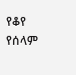የቆየ የሰላም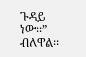ጉዳይ ነው፡፡” ብለዋል፡፡